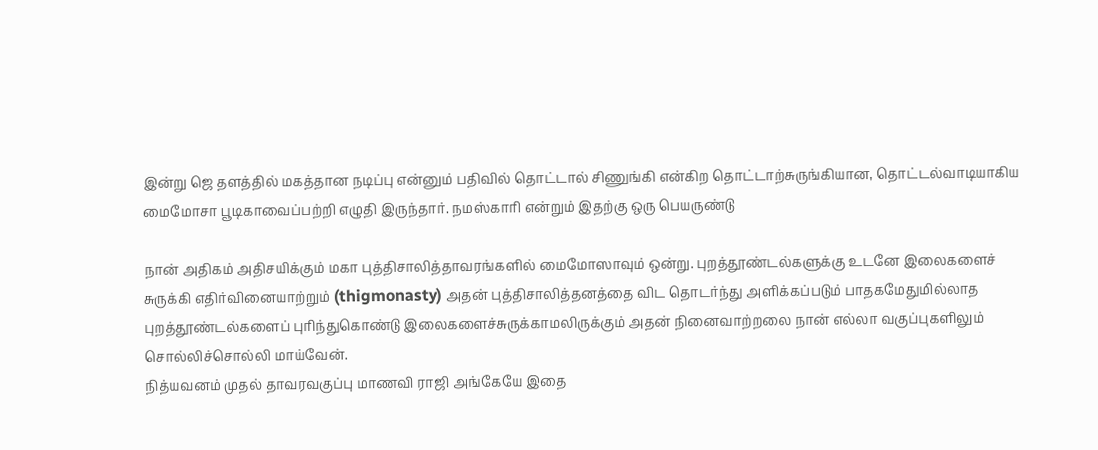இன்று ஜெ தளத்தில் மகத்தான நடிப்பு என்னும் பதிவில் தொட்டால் சிணுங்கி என்கிற தொட்டாற்சுருங்கியான, தொட்டல்வாடியாகிய மைமோசா பூடிகாவைப்பற்றி எழுதி இருந்தார். நமஸ்காரி என்றும் இதற்கு ஒரு பெயருண்டு

நான் அதிகம் அதிசயிக்கும் மகா புத்திசாலித்தாவரங்களில் மைமோஸாவும் ஒன்று. புறத்தூண்டல்களுக்கு உடனே இலைகளைச் சுருக்கி எதிர்வினையாற்றும் (thigmonasty) அதன் புத்திசாலித்தனத்தை விட தொடர்ந்து அளிக்கப்படும் பாதகமேதுமில்லாத புறத்தூண்டல்களைப் புரிந்துகொண்டு இலைகளைச்சுருக்காமலிருக்கும் அதன் நினைவாற்றலை நான் எல்லா வகுப்புகளிலும் சொல்லிச்சொல்லி மாய்வேன்.
நித்யவனம் முதல் தாவரவகுப்பு மாணவி ராஜி அங்கேயே இதை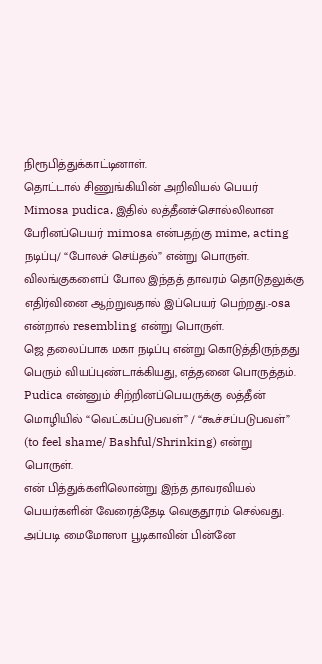நிரூபித்துக்காட்டினாள்.
தொட்டால் சிணுங்கியின் அறிவியல் பெயர் Mimosa pudica. இதில் லத்தீனச்சொல்லிலான பேரினப்பெயர் mimosa என்பதற்கு mime, acting நடிப்பு/ “போலச் செய்தல்” என்று பொருள். விலங்குகளைப் போல இந்தத் தாவரம் தொடுதலுக்கு எதிர்வினை ஆற்றுவதால் இப்பெயர் பெற்றது.-osa என்றால் resembling என்று பொருள்.
ஜெ தலைப்பாக மகா நடிப்பு என்று கொடுத்திருந்தது பெரும் வியப்புண்டாக்கியது, எத்தனை பொருத்தம்.
Pudica என்னும் சிற்றினப்பெயருக்கு லத்தீன் மொழியில் “வெட்கப்படுபவள்” / “கூச்சப்படுபவள்” (to feel shame/ Bashful/Shrinking) என்று பொருள்.
என் பித்துக்களிலொன்று இந்த தாவரவியல் பெயர்களின் வேரைத்தேடி வெகுதூரம் செல்வது. அப்படி மைமோஸா பூடிகாவின் பின்னே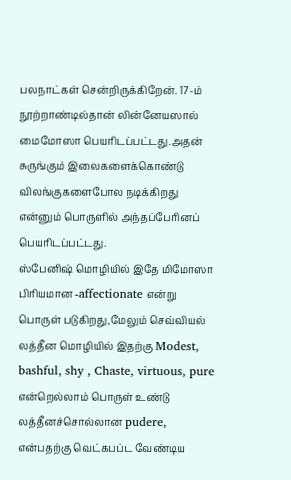பலநாட்கள் சென்றிருக்கிறேன். 17-ம் நூற்றாண்டில்தான் லின்னேயஸால் மைமோஸா பெயரிடப்பட்டது.அதன் சுருங்கும் இலைகளைக்கொண்டு விலங்குகளைபோல நடிக்கிறது என்னும் பொருளில் அந்தப்பேரினப் பெயரிடப்பட்டது.
ஸ்பேனிஷ் மொழியில் இதே மிமோஸா பிரியமான -affectionate என்று பொருள் படுகிறது,மேலும் செவ்வியல் லத்தீன மொழியில் இதற்கு Modest, bashful, shy , Chaste, virtuous, pure என்றெல்லாம் பொருள் உண்டு
லத்தீனச்சொல்லான pudere, என்பதற்கு வெட்கபப்ட வேண்டிய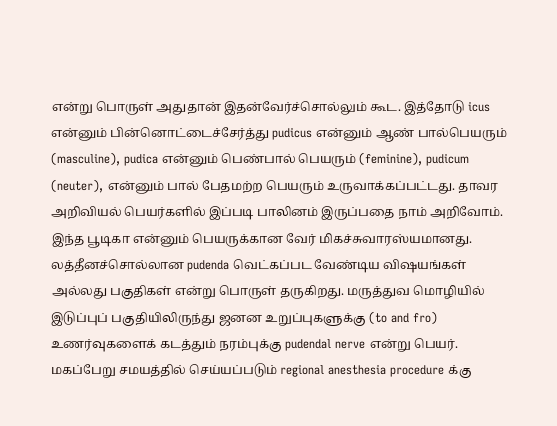என்று பொருள் அதுதான் இதன்வேர்ச்சொல்லும் கூட. இத்தோடு icus என்னும் பின்னொட்டைச்சேர்த்து pudicus என்னும் ஆண் பால்பெயரும் (masculine), pudica என்னும் பெண்பால் பெயரும் (feminine), pudicum (neuter), என்னும் பால் பேதமற்ற பெயரும் உருவாக்கப்பட்டது. தாவர அறிவியல் பெயர்களில் இப்படி பாலினம் இருப்பதை நாம் அறிவோம்.
இந்த பூடிகா என்னும் பெயருக்கான வேர் மிகச்சுவாரஸ்யமானது. லத்தீனச்சொல்லான pudenda வெட்கப்பட வேண்டிய விஷயங்கள் அல்லது பகுதிகள் என்று பொருள் தருகிறது. மருத்துவ மொழியில் இடுப்புப் பகுதியிலிருந்து ஜனன உறுப்புகளுக்கு (to and fro) உணர்வுகளைக் கடத்தும் நரம்புக்கு pudendal nerve என்று பெயர். மகப்பேறு சமயத்தில் செய்யப்படும் regional anesthesia procedure க்கு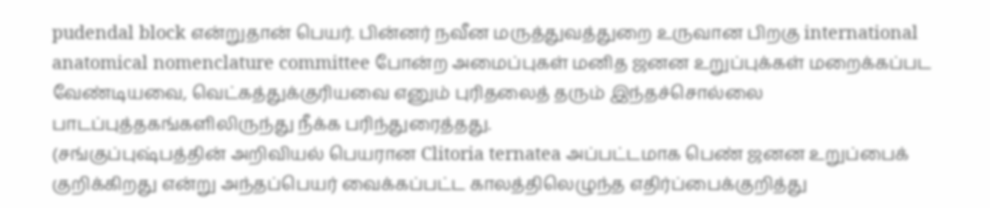pudendal block என்றுதான் பெயர். பின்னர் நவீன மருத்துவத்துறை உருவான பிறகு international anatomical nomenclature committee போன்ற அமைப்புகள் மனித ஜனன உறுப்புக்கள் மறைக்கப்பட வேண்டியவை, வெட்கத்துக்குரியவை எனும் புரிதலைத் தரும் இந்தச்சொல்லை பாடப்புத்தகங்களிலிருந்து நீக்க பரிந்துரைத்தது.
(சங்குப்புஷ்பத்தின் அறிவியல் பெயரான Clitoria ternatea அப்பட்டமாக பெண் ஜனன உறுப்பைக் குறிக்கிறது என்று அந்தப்பெயர் வைக்கப்பட்ட காலத்திலெழுந்த எதிர்ப்பைக்குறித்து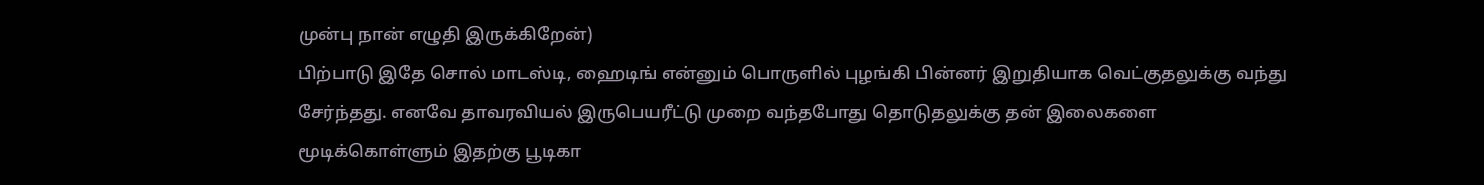முன்பு நான் எழுதி இருக்கிறேன்)
பிற்பாடு இதே சொல் மாடஸ்டி, ஹைடிங் என்னும் பொருளில் புழங்கி பின்னர் இறுதியாக வெட்குதலுக்கு வந்து சேர்ந்தது. எனவே தாவரவியல் இருபெயரீட்டு முறை வந்தபோது தொடுதலுக்கு தன் இலைகளை மூடிக்கொள்ளும் இதற்கு பூடிகா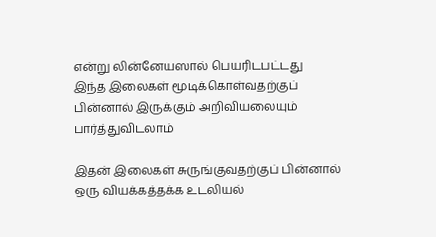என்று லின்னேயஸால் பெயரிடபட்டது
இந்த இலைகள் மூடிக்கொள்வதற்குப் பின்னால் இருக்கும் அறிவியலையும் பார்த்துவிடலாம்

இதன் இலைகள் சுருங்குவதற்குப் பின்னால் ஒரு வியக்கத்தக்க உடலியல்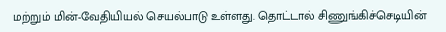மற்றும் மின்-வேதியியல் செயல்பாடு உள்ளது. தொட்டால் சிணுங்கிச்செடியின்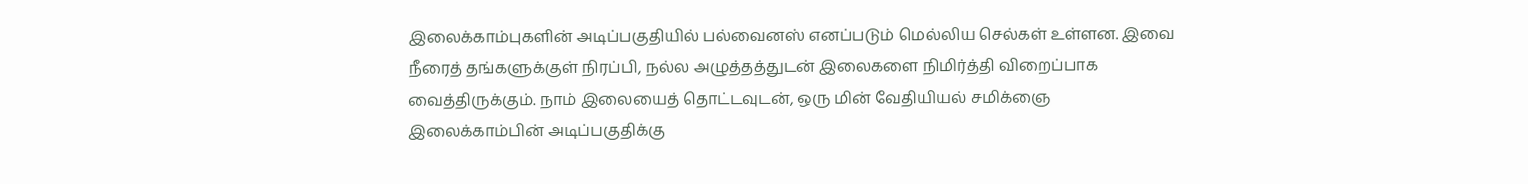இலைக்காம்புகளின் அடிப்பகுதியில் பல்வைனஸ் எனப்படும் மெல்லிய செல்கள் உள்ளன. இவை நீரைத் தங்களுக்குள் நிரப்பி, நல்ல அழுத்தத்துடன் இலைகளை நிமிர்த்தி விறைப்பாக வைத்திருக்கும். நாம் இலையைத் தொட்டவுடன், ஒரு மின் வேதியியல் சமிக்ஞை இலைக்காம்பின் அடிப்பகுதிக்கு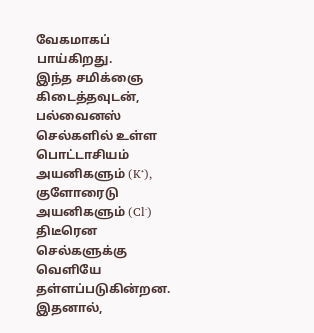வேகமாகப் பாய்கிறது.
இந்த சமிக்ஞை கிடைத்தவுடன், பல்வைனஸ் செல்களில் உள்ள பொட்டாசியம் அயனிகளும் (K⁺), குளோரைடு அயனிகளும் (Cl⁻) திடீரென செல்களுக்கு வெளியே தள்ளப்படுகின்றன. இதனால்,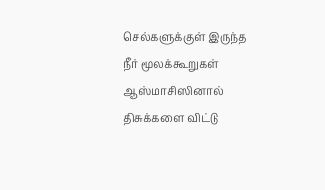செல்களுக்குள் இருந்த நீர் மூலக்கூறுகள் ஆஸ்மாசிஸினால் திசுக்களை விட்டு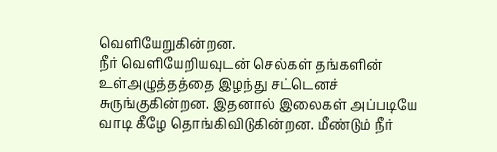வெளியேறுகின்றன.
நீர் வெளியேறியவுடன் செல்கள் தங்களின் உள்அழுத்தத்தை இழந்து சட்டெனச் சுருங்குகின்றன. இதனால் இலைகள் அப்படியே வாடி கீழே தொங்கிவிடுகின்றன. மீண்டும் நீர்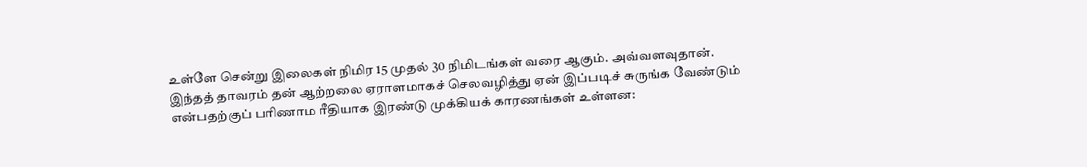உள்ளே சென்று இலைகள் நிமிர 15 முதல் 30 நிமிடங்கள் வரை ஆகும். அவ்வளவுதான்.
இந்தத் தாவரம் தன் ஆற்றலை ஏராளமாகச் செலவழித்து ஏன் இப்படிச் சுருங்க வேண்டும் என்பதற்குப் பரிணாம ரீதியாக இரண்டு முக்கியக் காரணங்கள் உள்ளன: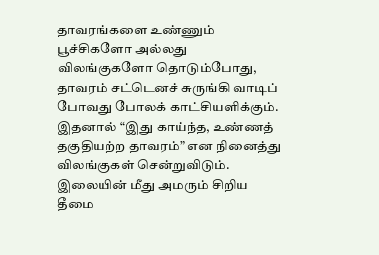தாவரங்களை உண்ணும் பூச்சிகளோ அல்லது விலங்குகளோ தொடும்போது, தாவரம் சட்டெனச் சுருங்கி வாடிப் போவது போலக் காட்சியளிக்கும். இதனால் “இது காய்ந்த, உண்ணத் தகுதியற்ற தாவரம்” என நினைத்து விலங்குகள் சென்றுவிடும்.
இலையின் மீது அமரும் சிறிய தீமை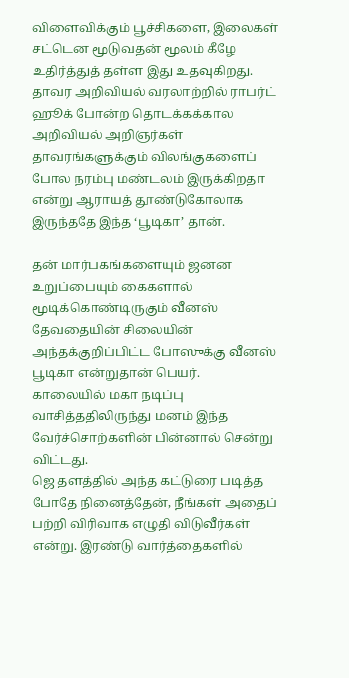விளைவிக்கும் பூச்சிகளை, இலைகள் சட்டென மூடுவதன் மூலம் கீழே உதிர்த்துத் தள்ள இது உதவுகிறது.
தாவர அறிவியல் வரலாற்றில் ராபர்ட் ஹூக் போன்ற தொடக்கக்கால அறிவியல் அறிஞர்கள் தாவரங்களுக்கும் விலங்குகளைப் போல நரம்பு மண்டலம் இருக்கிறதா என்று ஆராயத் தூண்டுகோலாக இருந்ததே இந்த ‘பூடிகா’ தான்.

தன் மார்பகங்களையும் ஜனன உறுப்பையும் கைகளால் மூடிக்கொண்டிருகும் வீனஸ் தேவதையின் சிலையின் அந்தக்குறிப்பிட்ட போஸுக்கு வீனஸ் பூடிகா என்றுதான் பெயர்.
காலையில் மகா நடிப்பு வாசித்ததிலிருந்து மனம் இந்த வேர்ச்சொற்களின் பின்னால் சென்று விட்டது.
ஜெ தளத்தில் அந்த கட்டுரை படித்த போதே நினைத்தேன், நீங்கள் அதைப் பற்றி விரிவாக எழுதி விடுவீர்கள் என்று. இரண்டு வார்த்தைகளில்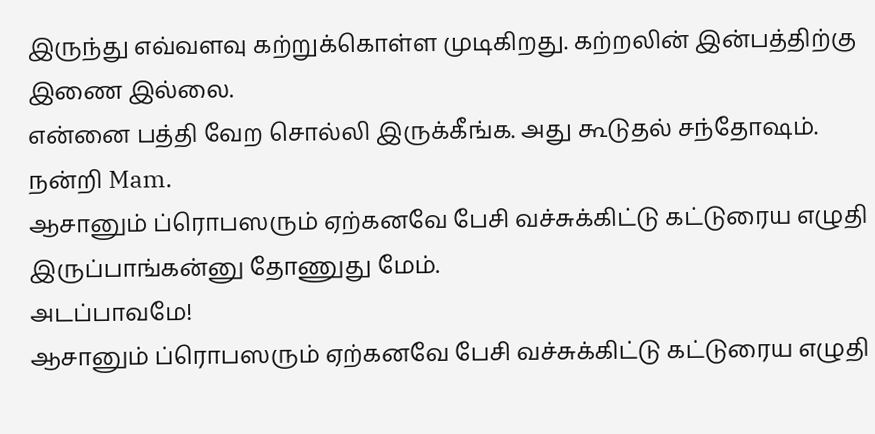இருந்து எவ்வளவு கற்றுக்கொள்ள முடிகிறது. கற்றலின் இன்பத்திற்கு இணை இல்லை.
என்னை பத்தி வேற சொல்லி இருக்கீங்க. அது கூடுதல் சந்தோஷம். நன்றி Mam.
ஆசானும் ப்ரொபஸரும் ஏற்கனவே பேசி வச்சுக்கிட்டு கட்டுரைய எழுதி இருப்பாங்கன்னு தோணுது மேம்.
அடப்பாவமே!
ஆசானும் ப்ரொபஸரும் ஏற்கனவே பேசி வச்சுக்கிட்டு கட்டுரைய எழுதி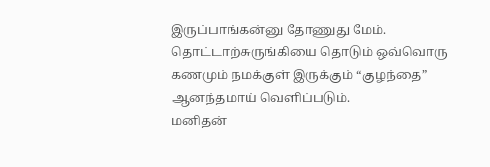இருப்பாங்கன்னு தோணுது மேம்.
தொட்டாற்சுருங்கியை தொடும் ஒவ்வொரு கணமும் நமக்குள் இருக்கும் “குழந்தை” ஆனந்தமாய் வெளிப்படும்.
மனிதன்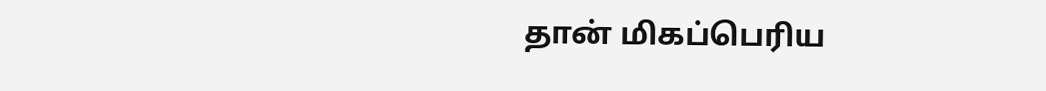தான் மிகப்பெரிய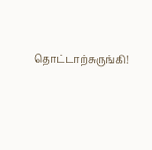தொட்டாற்சுருங்கி!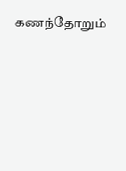கணந்தோறும்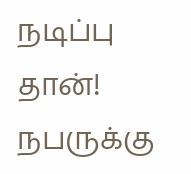நடிப்பு தான்! நபருக்கு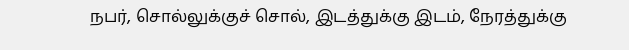நபர், சொல்லுக்குச் சொல், இடத்துக்கு இடம், நேரத்துக்கு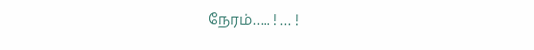நேரம்….. ! … !